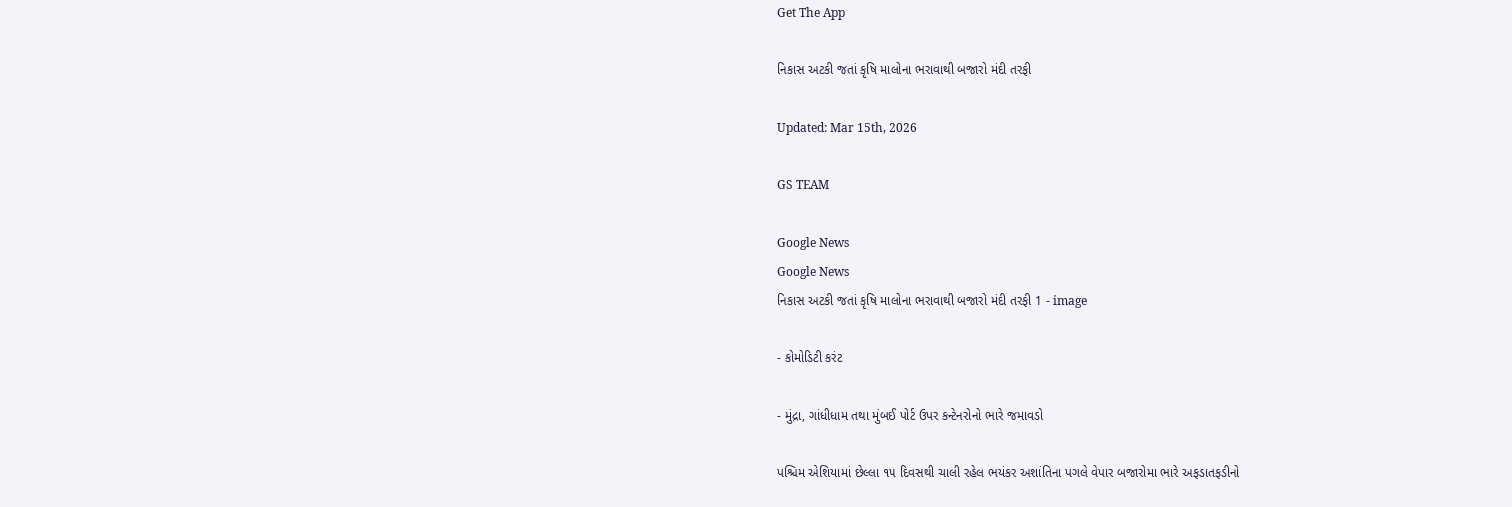Get The App

નિકાસ અટકી જતાં કૃષિ માલોના ભરાવાથી બજારો મંદી તરફી

Updated: Mar 15th, 2026

GS TEAM

Google News
Google News
નિકાસ અટકી જતાં કૃષિ માલોના ભરાવાથી બજારો મંદી તરફી 1 - image

- કોમોડિટી કરંટ

- મુંદ્રા, ગાંધીધામ તથા મુંબઈ પોર્ટ ઉપર કન્ટેનરોનો ભારે જમાવડો

પશ્ચિમ એશિયામાં છેલ્લા ૧૫ દિવસથી ચાલી રહેલ ભયંકર અશાંતિના પગલે વેપાર બજારોમા ભારે અફડાતફડીનો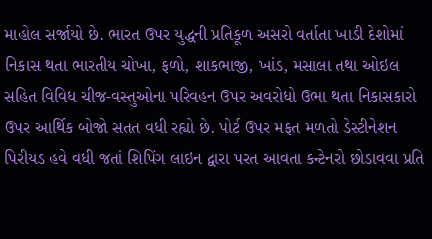માહોલ સર્જાયો છે. ભારત ઉપર યુદ્ધની પ્રતિકૂળ અસરો વર્તાતા ખાડી દેશોમાં નિકાસ થતા ભારતીય ચોખા, ફળો, શાકભાજી, ખાંડ, મસાલા તથા ઓઇલ સહિત વિવિધ ચીજ-વસ્તુઓના પરિવહન ઉપર અવરોધો ઉભા થતા નિકાસકારો ઉપર આર્થિક બોજો સતત વધી રહ્યો છે. પોર્ટ ઉપર મફત મળતો ડેસ્ટીનેશન પિરીયડ હવે વધી જતાં શિપિંગ લાઇન દ્વારા પરત આવતા કન્ટેનરો છોડાવવા પ્રતિ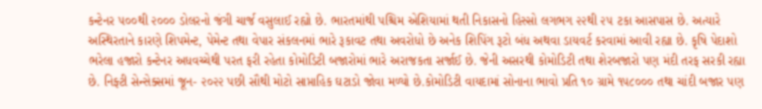કન્ટેનર ૫૦૦થી ૨૦૦૦ ડોલરનો જંગી ચાર્જ વસુલાઈ રહ્યો છે. ભારતમાંથી પશ્ચિમ એશિયામાં થતી નિકાસનો હિસ્સો લગભગ ૨૨થી ૨૫ ટકા આસપાસ છે. અત્યારે અસ્થિરતાને કારણે શિપમેન્ટ, પેમેન્ટ તથા વેપાર સંકલનમાં ભારે રૂકાવટ તથા અવરોધો છે અનેક શિપિંગ રૂટો બંધ અથવા ડાયવર્ટ કરવામાં આવી રહ્યા છે. કૃષિ પેદાશો ભરેલા હજારો કન્ટેનર અધવચ્ચેથી પરત ફરી રહેતા કોમોડિટી બજારોમાં ભારે અરાજકતા સર્જાઈ છે. જેની અસરથી કોમોડિટી તથા શેરબજારો પણ મંદી તરફ સરકી રહ્યા છે. નિફ્ટી સેન્સેક્સમાં જૂન- ૨૦૨૨ પછી સૌથી મોટો સાપ્તાહિક ઘટાડો જોવા મળ્યો છે.કોમોડિટી વાયદામાં સોનાના ભાવો પ્રતિ ૧૦ ગ્રામે ૧૫૮૦૦૦ તથા ચાંદી બજાર પણ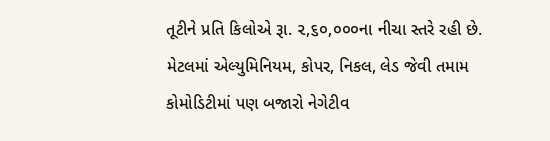તૂટીને પ્રતિ કિલોએ રૂા. ૨,૬૦,૦૦૦ના નીચા સ્તરે રહી છે. મેટલમાં એલ્યુમિનિયમ, કોપર, નિકલ, લેડ જેવી તમામ કોમોડિટીમાં પણ બજારો નેગેટીવ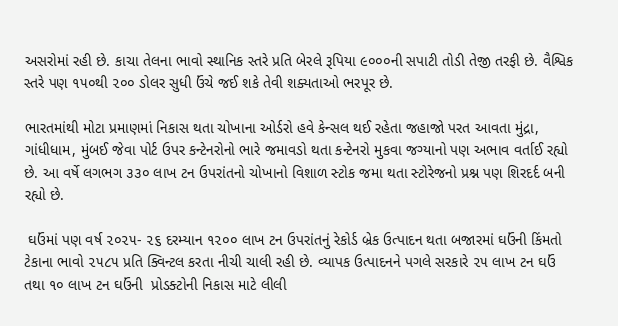અસરોમાં રહી છે. કાચા તેલના ભાવો સ્થાનિક સ્તરે પ્રતિ બેરલે રૂપિયા ૯૦૦૦ની સપાટી તોડી તેજી તરફી છે. વૈશ્વિક સ્તરે પણ ૧૫૦થી ૨૦૦ ડોલર સુધી ઉંચે જઈ શકે તેવી શક્યતાઓ ભરપૂર છે.

ભારતમાંથી મોટા પ્રમાણમાં નિકાસ થતા ચોખાના ઓર્ડરો હવે કેન્સલ થઈ રહેતા જહાજો પરત આવતા મુંદ્રા, ગાંધીધામ, મુંબઈ જેવા પોર્ટ ઉપર કન્ટેનરોનો ભારે જમાવડો થતા કન્ટેનરો મુકવા જગ્યાનો પણ અભાવ વર્તાઈ રહ્યો છે. આ વર્ષે લગભગ ૩૩૦ લાખ ટન ઉપરાંતનો ચોખાનો વિશાળ સ્ટોક જમા થતા સ્ટોરેજનો પ્રશ્ન પણ શિરદર્દ બની રહ્યો છે.

 ઘઉંમાં પણ વર્ષ ૨૦૨૫- ૨૬ દરમ્યાન ૧૨૦૦ લાખ ટન ઉપરાંતનું રેકોર્ડ બ્રેક ઉત્પાદન થતા બજારમાં ઘઉંની કિંમતો ટેકાના ભાવો ૨૫૮૫ પ્રતિ ક્વિન્ટલ કરતા નીચી ચાલી રહી છે. વ્યાપક ઉત્પાદનને પગલે સરકારે ૨૫ લાખ ટન ઘઉં તથા ૧૦ લાખ ટન ઘઉંની  પ્રોડક્ટોની નિકાસ માટે લીલી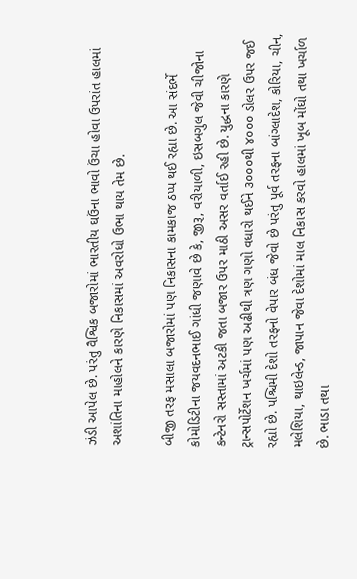ઝંડી આપેલ છે. પરંતુ વૈશ્વિક બજારોમાં ભારતીય ઘઉંના ભાવો ઉંચા હોવા ઉપરાંત હાલમાં અશાંતિના માહોલને કારણે નિકાસમાં અવરોધો ઉભા થાય તેમ છે.

બીજી તરફ મસાલા બજારોમાં પણ નિકાસના કામકાજ ઠપ્પ થઈ રહ્યા છે. આ સંદર્ભે કોમોડિટીના જયવદનભાઈ ગાંધી જણાવે છે કે, જીરૂ, વરીયાળી, ઇસબગુલ જેવી ચીજોના કન્ટેનરો સસ્તામાં અટકી જતા બજાર ઉપર માઠી અસર વર્તાઈ રહી છે. યુદ્ધના કારણે ટ્રાન્સપોર્ટેશન ખર્ચમાં પણ અઢીથી ત્રણ ગણો વધારો થઈને ૩૦૦૦થી ૪૦૦૦ ડોલર ઉપર જઈ રહ્યો છે. પશ્ચિમી દેશો તરફનો વેપાર બંધ જેવો છે પરંતુ પૂર્વ તરફના બાંગ્લાદેશ, કોરિયા, ચીન, મલેશિયા, થાઇલેન્ડ, જાપાન જેવા દેશોમાં માલ નિકાસ કરવો હાલમાં ખૂબ મોંઘો તથા ખર્ચાળ છે. ભાડા તથા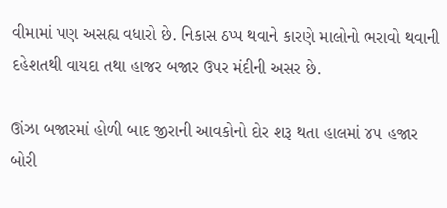વીમામાં પણ અસહ્ય વધારો છે. નિકાસ ઠપ્પ થવાને કારણે માલોનો ભરાવો થવાની દહેશતથી વાયદા તથા હાજર બજાર ઉપર મંદીની અસર છે.

ઊંઝા બજારમાં હોળી બાદ જીરાની આવકોનો દોર શરૂ થતા હાલમાં ૪૫ હજાર બોરી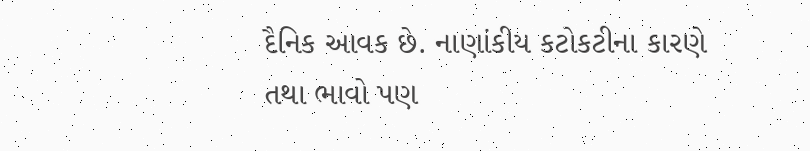દૈનિક આવક છે. નાણાંકીય કટોકટીના કારણે તથા ભાવો પણ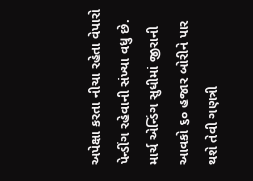અપેક્ષા કરતા નીચા રહેતા વેપારો પેન્ડીંગ રહેવાની સંખ્યા વધુ છે. માર્ચ એન્ડિંગ સુધીમાં જીરાની આવકો ૬૦ હજાર બોરીને પાર થશે તેવી ગણત્રી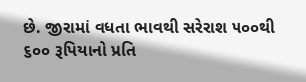છે. જીરામાં વધતા ભાવથી સરેરાશ ૫૦૦થી ૬૦૦ રૂપિયાનો પ્રતિ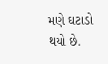મણે ઘટાડો થયો છે.